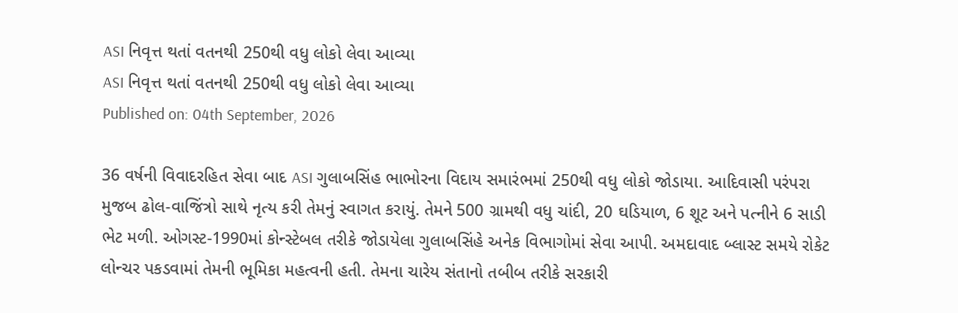ASI નિવૃત્ત થતાં વતનથી 250થી વધુ લોકો લેવા આવ્યા
ASI નિવૃત્ત થતાં વતનથી 250થી વધુ લોકો લેવા આવ્યા
Published on: 04th September, 2026

36 વર્ષની વિવાદરહિત સેવા બાદ ASI ગુલાબસિંહ ભાભોરના વિદાય સમારંભમાં 250થી વધુ લોકો જોડાયા. આદિવાસી પરંપરા મુજબ ઢોલ-વાજિંત્રો સાથે નૃત્ય કરી તેમનું સ્વાગત કરાયું. તેમને 500 ગ્રામથી વધુ ચાંદી, 20 ઘડિયાળ, 6 શૂટ અને પત્નીને 6 સાડી ભેટ મળી. ઓગસ્ટ-1990માં કોન્સ્ટેબલ તરીકે જોડાયેલા ગુલાબસિંહે અનેક વિભાગોમાં સેવા આપી. અમદાવાદ બ્લાસ્ટ સમયે રોકેટ લોન્ચર પકડવામાં તેમની ભૂમિકા મહત્વની હતી. તેમના ચારેય સંતાનો તબીબ તરીકે સરકારી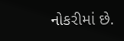નોકરીમાં છે.